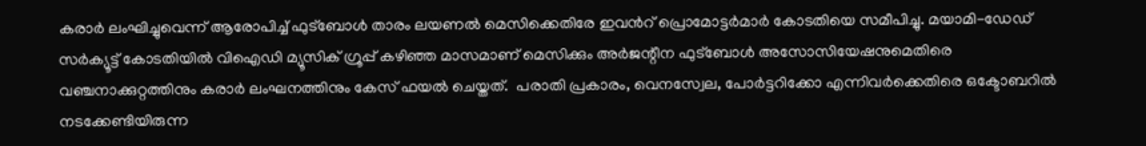കരാർ ലംഘിച്ചുവെന്ന് ആരോപിച്ച് ഫുട്ബോൾ താരം ലയണൽ മെസിക്കെതിരേ ഇവന്‍റ് പ്രൊമോട്ടർമാർ കോടതിയെ സമീപിച്ചു. മയാമി-ഡേഡ് സർക്യൂട്ട് കോടതിയിൽ വിഐഡി മ്യൂസിക് ഗ്രൂപ്പ് കഴിഞ്ഞ മാസമാണ് മെസിക്കും അർജന്റീന ഫുട്ബോൾ അസോസിയേഷനുമെതിരെ വഞ്ചനാക്കുറ്റത്തിനും കരാർ ലംഘനത്തിനും കേസ് ഫയല്‍ ചെയ്തത്.  പരാതി പ്രകാരം, വെനസ്വേല, പോർട്ടറിക്കോ എന്നിവർക്കെതിരെ ഒക്ടോബറിൽ നടക്കേണ്ടിയിരുന്ന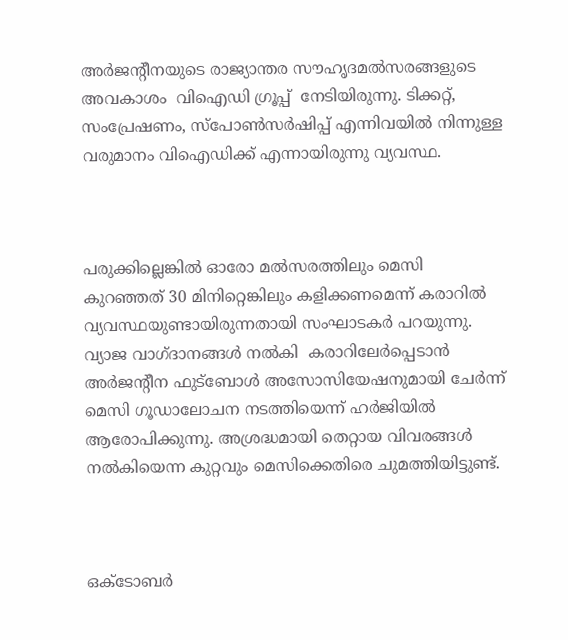അർജന്റീനയുടെ രാജ്യാന്തര സൗഹൃദമല്‍സരങ്ങളുടെ അവകാശം  വിഐഡി ഗ്രൂപ്പ്  നേടിയിരുന്നു. ടിക്കറ്റ്, സംപ്രേഷണം, സ്പോൺസർഷിപ്പ് എന്നിവയിൽ നിന്നുള്ള വരുമാനം വിഐഡിക്ക് എന്നായിരുന്നു വ്യവസ്ഥ.



പരുക്കില്ലെങ്കിൽ ഓരോ മല്‍സരത്തിലും മെസി കുറഞ്ഞത് 30 മിനിറ്റെങ്കിലും കളിക്കണമെന്ന് കരാറിൽ വ്യവസ്ഥയുണ്ടായിരുന്നതായി സംഘാടകർ പറയുന്നു.  വ്യാജ വാഗ്ദാനങ്ങൾ നൽകി  കരാറിലേര്‍പ്പെടാന്‍ അര്‍ജന്റീന ഫുട്ബോള്‍ അസോസിയേഷനുമായി ചേര്‍ന്ന് മെസി ഗൂഡാലോചന നടത്തിയെന്ന് ഹർജിയിൽ ആരോപിക്കുന്നു. അശ്രദ്ധമായി തെറ്റായ വിവരങ്ങൾ നൽകിയെന്ന കുറ്റവും മെസിക്കെതിരെ ചുമത്തിയിട്ടുണ്ട്.



ഒക്ടോബർ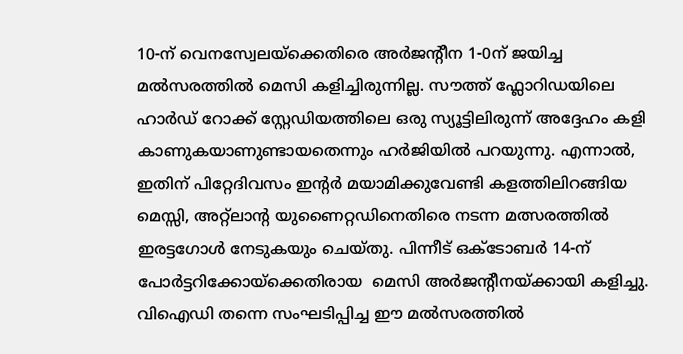10-ന് വെനസ്വേലയ്‌ക്കെതിരെ അർജന്റീന 1-0ന് ജയിച്ച മല്‍സരത്തില്‍ മെസി കളിച്ചിരുന്നില്ല. സൗത്ത് ഫ്ലോറിഡയിലെ ഹാർഡ് റോക്ക് സ്റ്റേഡിയത്തിലെ ഒരു സ്യൂട്ടിലിരുന്ന് അദ്ദേഹം കളി കാണുകയാണുണ്ടായതെന്നും ഹർജിയിൽ പറയുന്നു. എന്നാൽ, ഇതിന് പിറ്റേദിവസം ഇന്റർ മയാമിക്കുവേണ്ടി കളത്തിലിറങ്ങിയ മെസ്സി, അറ്റ്‌ലാന്റ യുണൈറ്റഡിനെതിരെ നടന്ന മത്സരത്തിൽ ഇരട്ടഗോൾ നേടുകയും ചെയ്തു. പിന്നീട് ഒക്ടോബർ 14-ന് പോർട്ടറിക്കോയ്ക്കെതിരായ  മെസി അർജന്റീനയ്ക്കായി കളിച്ചു. വിഐഡി തന്നെ സംഘടിപ്പിച്ച ഈ മല്‍സരത്തില്‍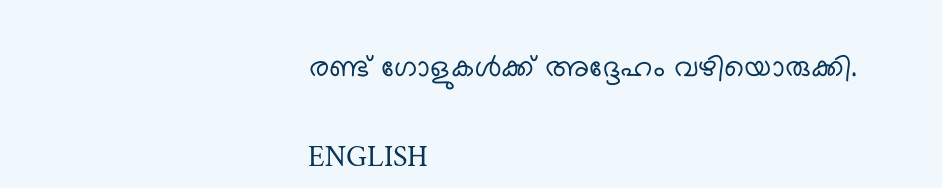രണ്ട് ഗോളുകൾക്ക് അദ്ദേഹം വഴിയൊരുക്കി.

ENGLISH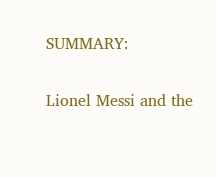SUMMARY:

Lionel Messi and the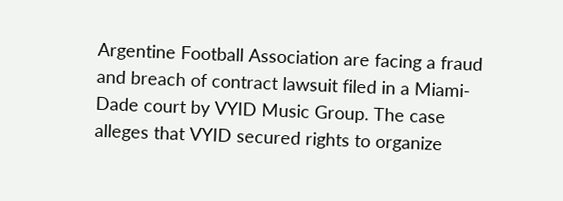Argentine Football Association are facing a fraud and breach of contract lawsuit filed in a Miami-Dade court by VYID Music Group. The case alleges that VYID secured rights to organize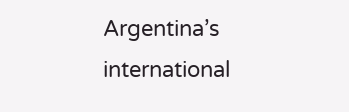Argentina’s international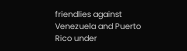friendlies against Venezuela and Puerto Rico under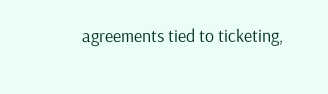agreements tied to ticketing,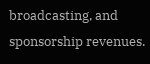broadcasting, and sponsorship revenues.